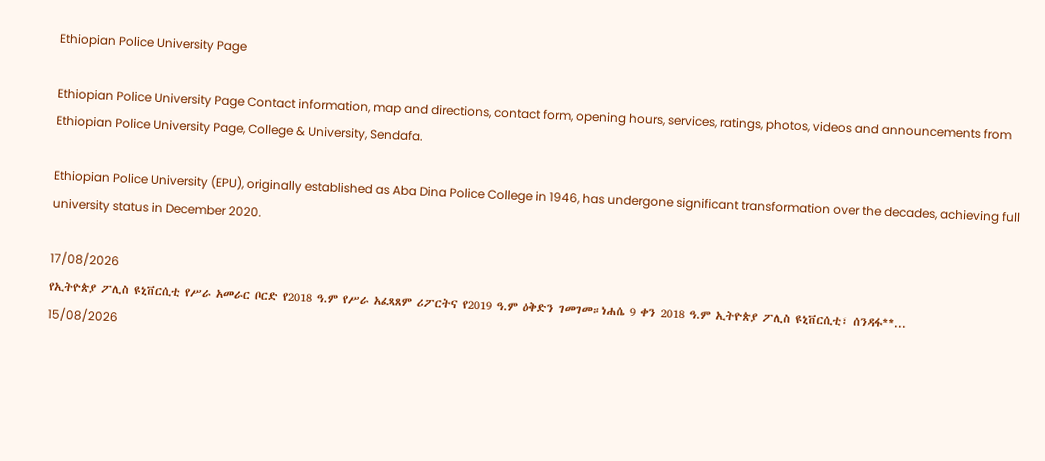Ethiopian Police University Page

Ethiopian Police University Page Contact information, map and directions, contact form, opening hours, services, ratings, photos, videos and announcements from Ethiopian Police University Page, College & University, Sendafa.

Ethiopian Police University (EPU), originally established as Aba Dina Police College in 1946, has undergone significant transformation over the decades, achieving full university status in December 2020.

17/08/2026
የኢትዮጵያ ፖሊስ ዩኒቨርሲቲ የሥራ አመራር ቦርድ የ2018 ዓ.ም የሥራ አፈጻጸም ሪፖርትና የ2019 ዓ.ም ዕቅድን ገመገመ።ነሐሴ 9 ቀን 2018 ዓ.ም ኢትዮጵያ ፖሊስ ዩኒቨርሲቲ፣ ሰንዳፋ**...
15/08/2026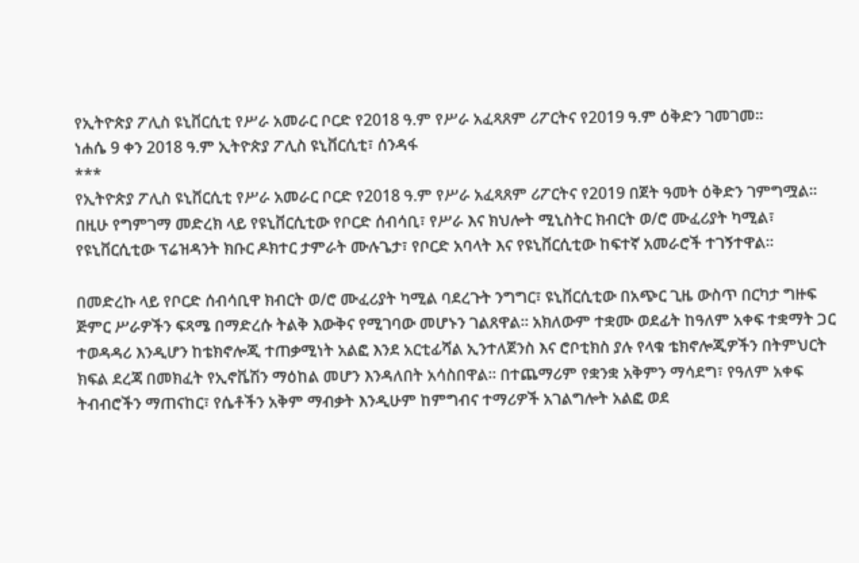የኢትዮጵያ ፖሊስ ዩኒቨርሲቲ የሥራ አመራር ቦርድ የ2018 ዓ.ም የሥራ አፈጻጸም ሪፖርትና የ2019 ዓ.ም ዕቅድን ገመገመ።
ነሐሴ 9 ቀን 2018 ዓ.ም ኢትዮጵያ ፖሊስ ዩኒቨርሲቲ፣ ሰንዳፋ
***
የኢትዮጵያ ፖሊስ ዩኒቨርሲቲ የሥራ አመራር ቦርድ የ2018 ዓ.ም የሥራ አፈጻጸም ሪፖርትና የ2019 በጀት ዓመት ዕቅድን ገምግሟል።
በዚሁ የግምገማ መድረክ ላይ የዩኒቨርሲቲው የቦርድ ሰብሳቢ፣ የሥራ እና ክህሎት ሚኒስትር ክብርት ወ/ሮ ሙፈሪያት ካሚል፣ የዩኒቨርሲቲው ፕሬዝዳንት ክቡር ዶክተር ታምራት ሙሉጌታ፣ የቦርድ አባላት እና የዩኒቨርሲቲው ከፍተኛ አመራሮች ተገኝተዋል።

በመድረኩ ላይ የቦርድ ሰብሳቢዋ ክብርት ወ/ሮ ሙፈሪያት ካሚል ባደረጉት ንግግር፣ ዩኒቨርሲቲው በአጭር ጊዜ ውስጥ በርካታ ግዙፍ ጅምር ሥራዎችን ፍጻሜ በማድረሱ ትልቅ እውቅና የሚገባው መሆኑን ገልጸዋል። አክለውም ተቋሙ ወደፊት ከዓለም አቀፍ ተቋማት ጋር ተወዳዳሪ እንዲሆን ከቴክኖሎጂ ተጠቃሚነት አልፎ እንደ አርቲፊሻል ኢንተለጀንስ እና ሮቦቲክስ ያሉ የላቁ ቴክኖሎጂዎችን በትምህርት ክፍል ደረጃ በመክፈት የኢኖቬሽን ማዕከል መሆን እንዳለበት አሳስበዋል። በተጨማሪም የቋንቋ አቅምን ማሳደግ፣ የዓለም አቀፍ ትብብሮችን ማጠናከር፣ የሴቶችን አቅም ማብቃት እንዲሁም ከምግብና ተማሪዎች አገልግሎት አልፎ ወደ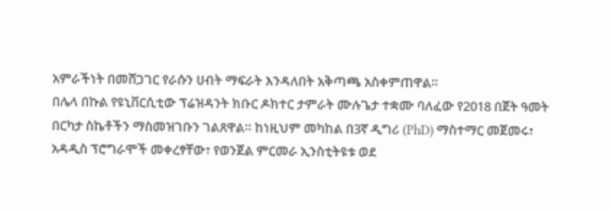አምራችነት በመሸጋገር የራሱን ሀብት ማፍራት እንዳለበት አቅጣጫ አስቀምጠዋል።
በሌላ በኩል የዩኒቨርሲቲው ፕሬዝዳንት ክቡር ዶክተር ታምራት ሙሉጌታ ተቋሙ ባለፈው የ2018 በጀት ዓመት በርካታ ስኬቶችን ማስመዝገቡን ገልጸዋል። ከነዚህም መካከል በ3ኛ ዲግሪ (PhD) ማስተማር መጀመሩ፣ አዳዲስ ፕሮግራሞች መቀረፃቸው፣ የወንጀል ምርመራ ኢንስቲትዩቱ ወደ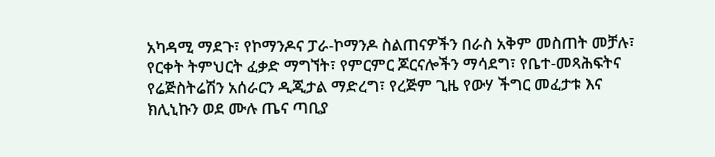አካዳሚ ማደጉ፣ የኮማንዶና ፓራ-ኮማንዶ ስልጠናዎችን በራስ አቅም መስጠት መቻሉ፣ የርቀት ትምህርት ፈቃድ ማግኘት፣ የምርምር ጆርናሎችን ማሳደግ፣ የቤተ-መጻሕፍትና የሬጅስትሬሽን አሰራርን ዲጂታል ማድረግ፣ የረጅም ጊዜ የውሃ ችግር መፈታቱ እና ክሊኒኩን ወደ ሙሉ ጤና ጣቢያ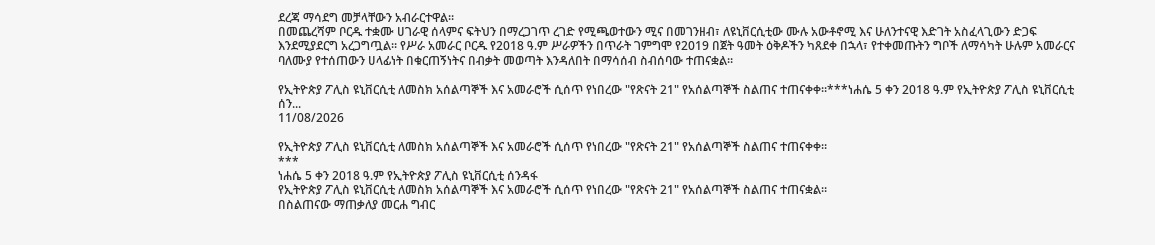ደረጃ ማሳደግ መቻላቸውን አብራርተዋል።
በመጨረሻም ቦርዱ ተቋሙ ሀገራዊ ሰላምና ፍትህን በማረጋገጥ ረገድ የሚጫወተውን ሚና በመገንዘብ፣ ለዩኒቨርሲቲው ሙሉ አውቶኖሚ እና ሁለንተናዊ እድገት አስፈላጊውን ድጋፍ እንደሚያደርግ አረጋግጧል። የሥራ አመራር ቦርዱ የ2018 ዓ.ም ሥራዎችን በጥራት ገምግሞ የ2019 በጀት ዓመት ዕቅዶችን ካጸደቀ በኋላ፣ የተቀመጡትን ግቦች ለማሳካት ሁሉም አመራርና ባለሙያ የተሰጠውን ሀላፊነት በቁርጠኝነትና በብቃት መወጣት እንዳለበት በማሳሰብ ስብሰባው ተጠናቋል።

የኢትዮጵያ ፖሊስ ዩኒቨርሲቲ ለመስክ አሰልጣኞች እና አመራሮች ሲሰጥ የነበረው "የጽናት 21" የአሰልጣኞች ስልጠና ተጠናቀቀ።***ነሐሴ 5 ቀን 2018 ዓ.ም የኢትዮጵያ ፖሊስ ዩኒቨርሲቲ ሰን...
11/08/2026

የኢትዮጵያ ፖሊስ ዩኒቨርሲቲ ለመስክ አሰልጣኞች እና አመራሮች ሲሰጥ የነበረው "የጽናት 21" የአሰልጣኞች ስልጠና ተጠናቀቀ።
***
ነሐሴ 5 ቀን 2018 ዓ.ም የኢትዮጵያ ፖሊስ ዩኒቨርሲቲ ሰንዳፋ
የኢትዮጵያ ፖሊስ ዩኒቨርሲቲ ለመስክ አሰልጣኞች እና አመራሮች ሲሰጥ የነበረው "የጽናት 21" የአሰልጣኞች ስልጠና ተጠናቋል።
በስልጠናው ማጠቃለያ መርሐ ግብር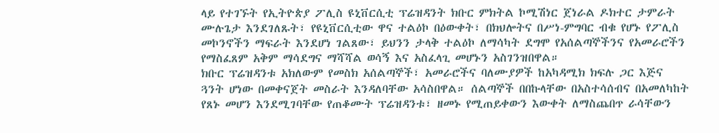ላይ የተገኙት የኢትዮጵያ ፖሊስ ዩኒቨርሲቲ ፕሬዝዳንት ክቡር ምክትል ኮሚሽነር ጀነራል ዶክተር ታምራት ሙሉጌታ እንደገለጹት፣ የዩኒቨርሲቲው ዋና ተልዕኮ በዕውቀት፣ በክህሎትና በሥነ-ምግባር ብቁ የሆኑ የፖሊስ መኮንኖችን ማፍራት እንደሆነ ገልጸው፣ ይህንን ታላቅ ተልዕኮ ለማሳካት ደግሞ የአሰልጣኞችንና የአመራሮችን የማስፈጸም አቅም ማሳደግና ማሻሻል ወሳኝ እና አስፈላጊ መሆኑን አስገንዝበዋል።
ክቡር ፕሬዝዳንቱ አክለውም የመስክ አሰልጣኞች፣ አመራሮችና ባለሙያዎች ከአካዳሚክ ክፍሉ ጋር እጅና ጓንት ሆነው በመቀናጀት መስራት እንዳለባቸው አሳስበዋል። ሰልጣኞች በበኩላቸው በአስተሳሰብና በአመለካከት የጸኑ መሆን እንደሚገባቸው የጠቆሙት ፕሬዝዳንቱ፣ ዘመኑ የሚጠይቀውን እውቀት ለማስጨበጥ ራሳቸውን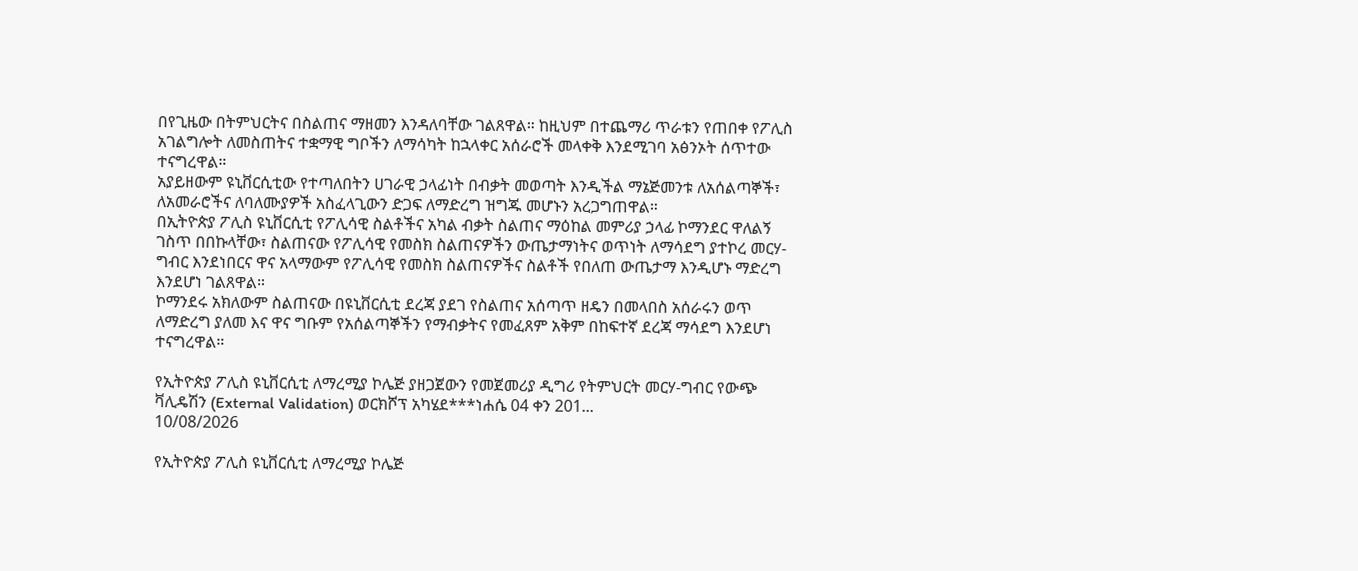በየጊዜው በትምህርትና በስልጠና ማዘመን እንዳለባቸው ገልጸዋል። ከዚህም በተጨማሪ ጥራቱን የጠበቀ የፖሊስ አገልግሎት ለመስጠትና ተቋማዊ ግቦችን ለማሳካት ከኋላቀር አሰራሮች መላቀቅ እንደሚገባ አፅንኦት ሰጥተው ተናግረዋል።
አያይዘውም ዩኒቨርሲቲው የተጣለበትን ሀገራዊ ኃላፊነት በብቃት መወጣት እንዲችል ማኔጅመንቱ ለአሰልጣኞች፣ ለአመራሮችና ለባለሙያዎች አስፈላጊውን ድጋፍ ለማድረግ ዝግጁ መሆኑን አረጋግጠዋል።
በኢትዮጵያ ፖሊስ ዩኒቨርሲቲ የፖሊሳዊ ስልቶችና አካል ብቃት ስልጠና ማዕከል መምሪያ ኃላፊ ኮማንደር ዋለልኝ ገስጥ በበኩላቸው፣ ስልጠናው የፖሊሳዊ የመስክ ስልጠናዎችን ውጤታማነትና ወጥነት ለማሳደግ ያተኮረ መርሃ-ግብር እንደነበርና ዋና አላማውም የፖሊሳዊ የመስክ ስልጠናዎችና ስልቶች የበለጠ ውጤታማ እንዲሆኑ ማድረግ እንደሆነ ገልጸዋል።
ኮማንደሩ አክለውም ስልጠናው በዩኒቨርሲቲ ደረጃ ያደገ የስልጠና አሰጣጥ ዘዴን በመላበስ አሰራሩን ወጥ ለማድረግ ያለመ እና ዋና ግቡም የአሰልጣኞችን የማብቃትና የመፈጸም አቅም በከፍተኛ ደረጃ ማሳደግ እንደሆነ ተናግረዋል።

የኢትዮጵያ ፖሊስ ዩኒቨርሲቲ ለማረሚያ ኮሌጅ ያዘጋጀውን የመጀመሪያ ዲግሪ የትምህርት መርሃ-ግብር የውጭ ቫሊዴሽን (External Validation) ወርክሾፕ አካሄደ***ነሐሴ 04 ቀን 201...
10/08/2026

የኢትዮጵያ ፖሊስ ዩኒቨርሲቲ ለማረሚያ ኮሌጅ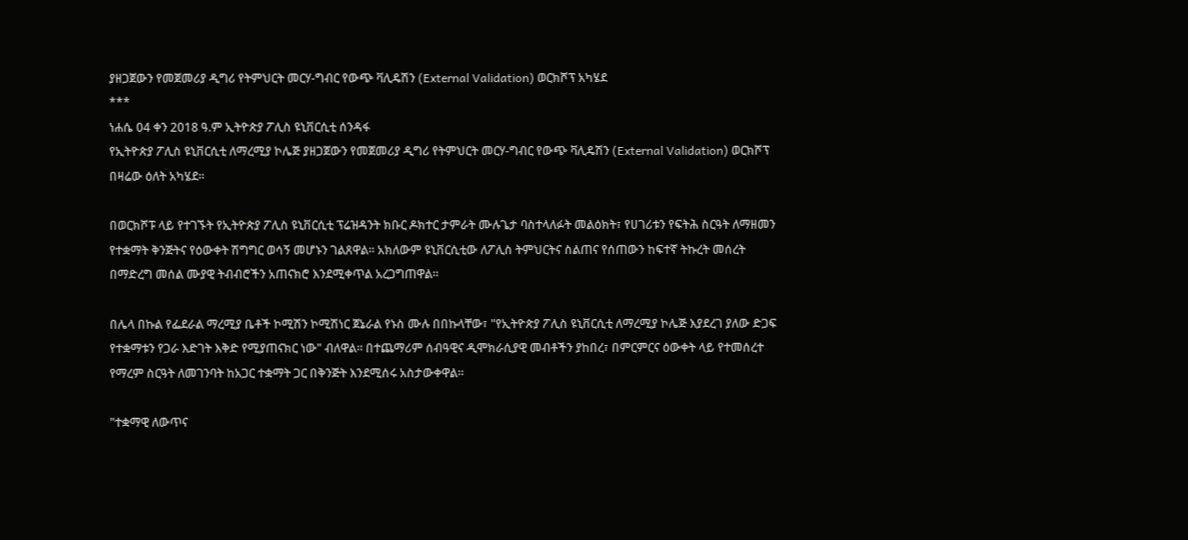ያዘጋጀውን የመጀመሪያ ዲግሪ የትምህርት መርሃ-ግብር የውጭ ቫሊዴሽን (External Validation) ወርክሾፕ አካሄደ
***
ነሐሴ 04 ቀን 2018 ዓ.ም ኢትዮጵያ ፖሊስ ዩኒቨርሲቲ ሰንዳፋ
የኢትዮጵያ ፖሊስ ዩኒቨርሲቲ ለማረሚያ ኮሌጅ ያዘጋጀውን የመጀመሪያ ዲግሪ የትምህርት መርሃ-ግብር የውጭ ቫሊዴሽን (External Validation) ወርክሾፕ በዛሬው ዕለት አካሄደ።

በወርክሾፑ ላይ የተገኙት የኢትዮጵያ ፖሊስ ዩኒቨርሲቲ ፕሬዝዳንት ክቡር ዶክተር ታምራት ሙሉጌታ ባስተላለፉት መልዕክት፣ የሀገሪቱን የፍትሕ ስርዓት ለማዘመን የተቋማት ቅንጅትና የዕውቀት ሽግግር ወሳኝ መሆኑን ገልጸዋል። አክለውም ዩኒቨርሲቲው ለፖሊስ ትምህርትና ስልጠና የሰጠውን ከፍተኛ ትኩረት መሰረት በማድረግ መሰል ሙያዊ ትብብሮችን አጠናክሮ እንደሚቀጥል አረጋግጠዋል።

በሌላ በኩል የፌደራል ማረሚያ ቤቶች ኮሚሽን ኮሚሽነር ጀኔራል የኑስ ሙሉ በበኩላቸው፣ "የኢትዮጵያ ፖሊስ ዩኒቨርሲቲ ለማረሚያ ኮሌጅ እያደረገ ያለው ድጋፍ የተቋማቱን የጋራ እድገት እቅድ የሚያጠናክር ነው" ብለዋል። በተጨማሪም ሰብዓዊና ዲሞክራሲያዊ መብቶችን ያከበረ፣ በምርምርና ዕውቀት ላይ የተመሰረተ የማረም ስርዓት ለመገንባት ከአጋር ተቋማት ጋር በቅንጅት እንደሚሰሩ አስታውቀዋል።

"ተቋማዊ ለውጥና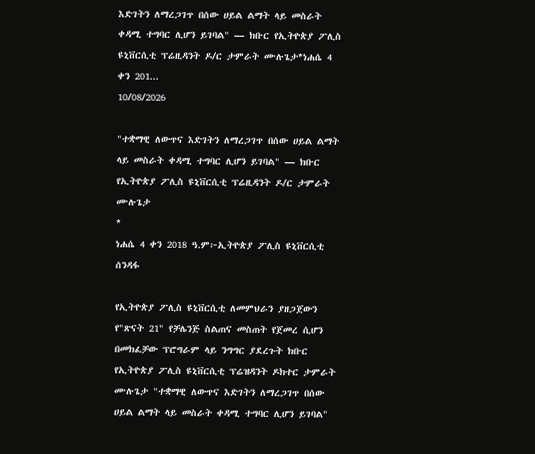እድገትን ለማረጋገጥ በሰው ሀይል ልማት ላይ መስራት ቀዳሚ ተግባር ሊሆን ይገባል" — ክቡር የኢትዮጵያ ፖሊስ ዩኒቨርሲቲ ፕሬዚዳንት ዶ/ር ታምራት ሙሉጌታ*ነሐሴ 4 ቀን 201...
10/08/2026

"ተቋማዊ ለውጥና እድገትን ለማረጋገጥ በሰው ሀይል ልማት ላይ መስራት ቀዳሚ ተግባር ሊሆን ይገባል" — ክቡር የኢትዮጵያ ፖሊስ ዩኒቨርሲቲ ፕሬዚዳንት ዶ/ር ታምራት ሙሉጌታ
*
ነሐሴ 4 ቀን 2018 ዓ.ም፦ኢትዮጵያ ፖሊስ ዩኒቨርሲቲ ሰንዳፋ

የኢትዮጵያ ፖሊስ ዩኒቨርሲቲ ለመምህራን ያዘጋጀውን የ"ጽናት 21" የቻሌንጅ ስልጠና መስጠት የጀመረ ሲሆን በመክፈቻው ፕሮግራም ላይ ንግግር ያደረጉት ክቡር የኢትዮጵያ ፖሊስ ዩኒቨርሲቲ ፕሬዝዳንት ዶክተር ታምራት ሙሉጌታ "ተቋማዊ ለውጥና እድገትን ለማረጋገጥ በሰው ሀይል ልማት ላይ መስራት ቀዳሚ ተግባር ሊሆን ይገባል"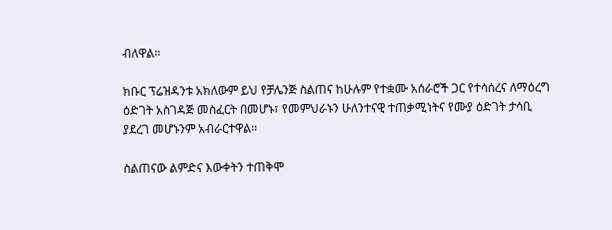ብለዋል።

ክቡር ፕሬዝዳንቱ አክለውም ይህ የቻሌንጅ ስልጠና ከሁሉም የተቋሙ አሰራሮች ጋር የተሳሰረና ለማዕረግ ዕድገት አስገዳጅ መስፈርት በመሆኑ፣ የመምህራኑን ሁለንተናዊ ተጠቃሚነትና የሙያ ዕድገት ታሳቢ ያደረገ መሆኑንም አብራርተዋል።

ስልጠናው ልምድና እውቀትን ተጠቅሞ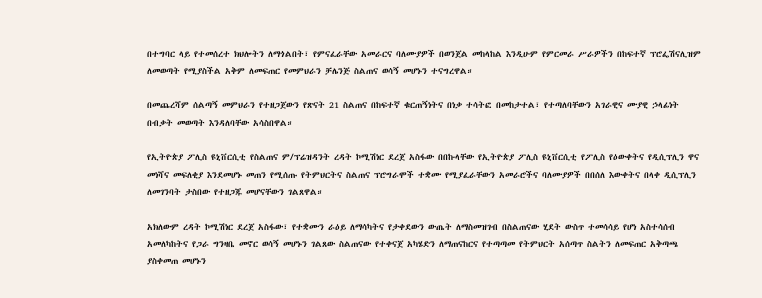በተግባር ላይ የተመሰረተ ክህሎትን ለማጎልበት፣ የምናፈራቸው አመራርና ባለሙያዎች በወንጀል መከላከል እንዲሁም የምርመራ ሥራዎችን በከፍተኛ ፕሮፌሽናሊዝም ለመወጣት የሚያስችል አቅም ለመፍጠር የመምህራን ቻሌንጅ ስልጠና ወሳኝ መሆኑን ተናግረዋል።

በመጨረሻም ሰልጣኝ መምህራን የተዘጋጀውን የጽናት 21 ስልጠና በከፍተኛ ቁርጠኝነትና በነቃ ተሳትፎ በመከታተል፣ የተጣለባቸውን አገራዊና ሙያዊ ኃላፊነት በብቃት መወጣት እንዳለባቸው አሳስበዋል።

የኢትዮጵያ ፖሊስ ዩኒቨርሲቲ የስልጠና ም/ፕሬዝዳንት ረዳት ኮሚሽነር ደረጀ አስፋው በበኩላቸው የኢትዮጵያ ፖሊስ ዩኒቨርሲቲ የፖሊስ የዕውቀትና የዲሲፕሊን ዋና መነሻና መፍለቂያ እንደመሆኑ መጠን የሚሰጡ የትምህርትና ስልጠና ፕሮግራሞች ተቋሙ የሚያፈራቸውን አመራሮችና ባለሙያዎች በበሰለ እውቀትና በላቀ ዲሲፕሊን ለመገንባት ታስበው የተዘጋጁ መሆናቸውን ገልጸዋል።

አክለውም ረዳት ኮሚሽነር ደረጀ አስፋው፣ የተቋሙን ራዕይ ለማሳካትና የታቀደውን ውጤት ለማስመዝገብ በስልጠናው ሂደት ውስጥ ተመሳሳይ የሆነ አስተሳሰብ አመለካከትና የጋራ ግንዛቤ መኖር ወሳኝ መሆኑን ገልጸው ስልጠናው የተቀናጀ አካሄድን ለማጠናከርና የተጣጣመ የትምህርት አሰጣጥ ስልትን ለመፍጠር አቅጣጫ ያስቀመጠ መሆኑን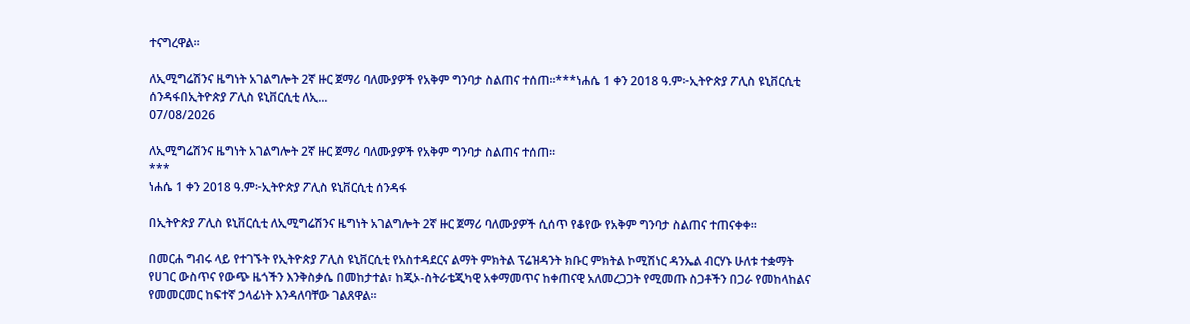ተናግረዋል።

ለኢሚግሬሽንና ዜግነት አገልግሎት 2ኛ ዙር ጀማሪ ባለሙያዎች የአቅም ግንባታ ስልጠና ተሰጠ።***ነሐሴ 1 ቀን 2018 ዓ.ም፦ኢትዮጵያ ፖሊስ ዩኒቨርሲቲ ሰንዳፋበኢትዮጵያ ፖሊስ ዩኒቨርሲቲ ለኢ...
07/08/2026

ለኢሚግሬሽንና ዜግነት አገልግሎት 2ኛ ዙር ጀማሪ ባለሙያዎች የአቅም ግንባታ ስልጠና ተሰጠ።
***
ነሐሴ 1 ቀን 2018 ዓ.ም፦ኢትዮጵያ ፖሊስ ዩኒቨርሲቲ ሰንዳፋ

በኢትዮጵያ ፖሊስ ዩኒቨርሲቲ ለኢሚግሬሽንና ዜግነት አገልግሎት 2ኛ ዙር ጀማሪ ባለሙያዎች ሲሰጥ የቆየው የአቅም ግንባታ ስልጠና ተጠናቀቀ።

በመርሐ ግብሩ ላይ የተገኙት የኢትዮጵያ ፖሊስ ዩኒቨርሲቲ የአስተዳደርና ልማት ምክትል ፕሬዝዳንት ክቡር ምክትል ኮሚሽነር ዳንኤል ብርሃኑ ሁለቱ ተቋማት የሀገር ውስጥና የውጭ ዜጎችን እንቅስቃሴ በመከታተል፣ ከጂኦ-ስትራቴጂካዊ አቀማመጥና ከቀጠናዊ አለመረጋጋት የሚመጡ ስጋቶችን በጋራ የመከላከልና የመመርመር ከፍተኛ ኃላፊነት እንዳለባቸው ገልጸዋል።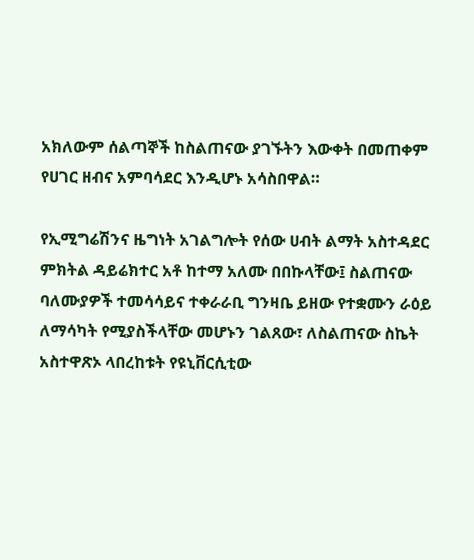አክለውም ሰልጣኞች ከስልጠናው ያገኙትን እውቀት በመጠቀም የሀገር ዘብና አምባሳደር እንዲሆኑ አሳስበዋል።

የኢሚግሬሽንና ዜግነት አገልግሎት የሰው ሀብት ልማት አስተዳደር ምክትል ዳይሬክተር አቶ ከተማ አለሙ በበኩላቸው፤ ስልጠናው ባለሙያዎች ተመሳሳይና ተቀራራቢ ግንዛቤ ይዘው የተቋሙን ራዕይ ለማሳካት የሚያስችላቸው መሆኑን ገልጸው፣ ለስልጠናው ስኬት አስተዋጽኦ ላበረከቱት የዩኒቨርሲቲው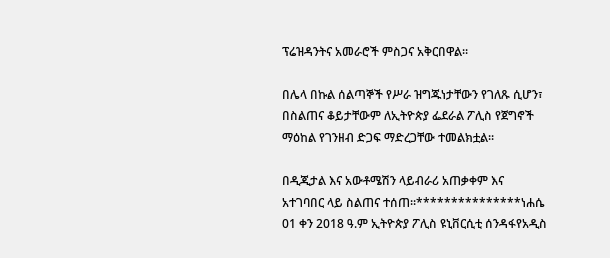ፕሬዝዳንትና አመራሮች ምስጋና አቅርበዋል።

በሌላ በኩል ሰልጣኞች የሥራ ዝግጁነታቸውን የገለጹ ሲሆን፣ በስልጠና ቆይታቸውም ለኢትዮጵያ ፌደራል ፖሊስ የጀግኖች ማዕከል የገንዘብ ድጋፍ ማድረጋቸው ተመልክቷል።

በዲጂታል እና አውቶሜሽን ላይብራሪ አጠቃቀም እና አተገባበር ላይ ስልጠና ተሰጠ።***************ነሐሴ 01 ቀን 2018 ዓ.ም ኢትዮጵያ ፖሊስ ዩኒቨርሲቲ ሰንዳፋየአዲስ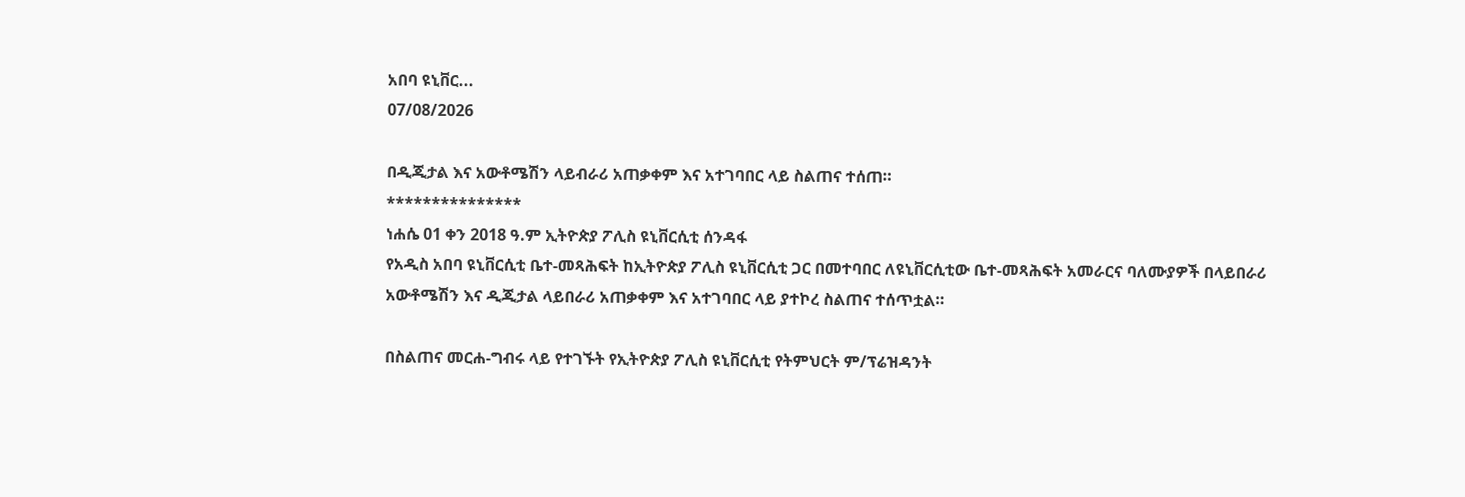አበባ ዩኒቨር...
07/08/2026

በዲጂታል እና አውቶሜሽን ላይብራሪ አጠቃቀም እና አተገባበር ላይ ስልጠና ተሰጠ።
***************
ነሐሴ 01 ቀን 2018 ዓ.ም ኢትዮጵያ ፖሊስ ዩኒቨርሲቲ ሰንዳፋ
የአዲስ አበባ ዩኒቨርሲቲ ቤተ-መጻሕፍት ከኢትዮጵያ ፖሊስ ዩኒቨርሲቲ ጋር በመተባበር ለዩኒቨርሲቲው ቤተ-መጻሕፍት አመራርና ባለሙያዎች በላይበራሪ አውቶሜሽን እና ዲጂታል ላይበራሪ አጠቃቀም እና አተገባበር ላይ ያተኮረ ስልጠና ተሰጥቷል።

በስልጠና መርሐ-ግብሩ ላይ የተገኙት የኢትዮጵያ ፖሊስ ዩኒቨርሲቲ የትምህርት ም/ፕሬዝዳንት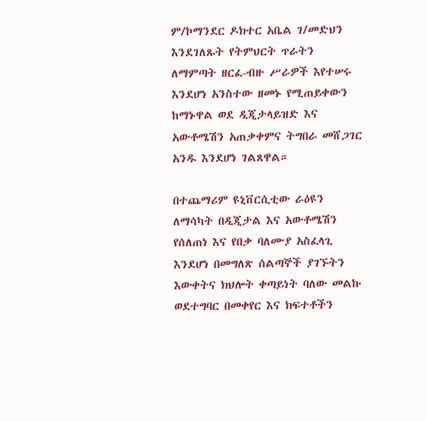ም/ኮማንደር ዶክተር አቤል ገ/መድህን እንደገለጹት የትምህርት ጥራትን ለማምጣት ዘርፈ-ብዙ ሥራዎች እየተሠሩ እንደሆነ አንስተው ዘመኑ የሚጠይቀውን ከማኑዋል ወደ ዲጂታላይዝድ እና አውቶሜሽን አጠቃቀምና ትግበራ መሸጋገር አንዱ እንደሆነ ገልጸዋል።

በተጨማሪም ዩኒቨርሲቲው ራዕዩን ለማሳካት በዲጂታል እና አውቶሜሽን የሰለጠነ እና የበቃ ባለሙያ አስፈላጊ እንደሆነ በመግለጽ ሰልጣኞች ያገኙትን እውቀትና ክህሎት ቀጣይነት ባለው መልኩ ወደተግባር በመቀየር እና ክፍተቶችን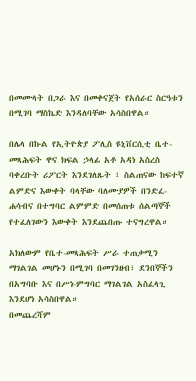በመሙላት በጋራ እና በመቀናጀት የአሰራር ስርዓቱን በሚገባ ማስኬድ እንዳለባቸው አሳስበዋል።

በሌላ በኩል የኢትዮጵያ ፖሊስ ዩኒቨርሲቲ ቤተ-መጻሕፍት ዋና ክፍል ኃላፊ አቶ አዳነ አስረስ ባቀረቡት ሪፖርት እንደገለጹት ፣ ስልጠናው ከፍተኛ ልምድና እውቀት ባላቸው ባለሙያዎች በንድፈ-ሐሳብና በተግባር ልምምድ በመሰጠቱ ሰልጣኞች የተፈለገውን እውቀት እንደጨበጡ ተናግረዋል።

አክለውም የቤተ-መጻሕፍት ሥራ ተጠቃሚን ማገልገል መሆኑን በሚገባ በመገንዘብ፣ ደንበኞችን በአግባቡ እና በሥነ-ምግባር ማገልገል አስፈላጊ እንደሆነ አሳስበዋል።
በመጨረሻም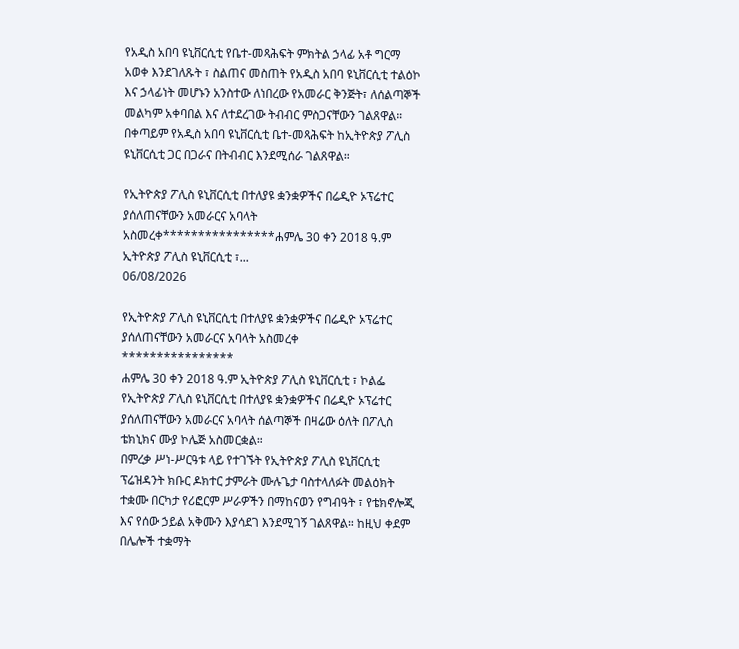የአዲስ አበባ ዩኒቨርሲቲ የቤተ-መጻሕፍት ምክትል ኃላፊ አቶ ግርማ አወቀ እንደገለጹት ፣ ስልጠና መስጠት የአዲስ አበባ ዩኒቨርሲቲ ተልዕኮ እና ኃላፊነት መሆኑን አንስተው ለነበረው የአመራር ቅንጅት፣ ለሰልጣኞች መልካም አቀባበል እና ለተደረገው ትብብር ምስጋናቸውን ገልጸዋል።
በቀጣይም የአዲስ አበባ ዩኒቨርሲቲ ቤተ-መጻሕፍት ከኢትዮጵያ ፖሊስ ዩኒቨርሲቲ ጋር በጋራና በትብብር እንደሚሰራ ገልጸዋል።

የኢትዮጵያ ፖሊስ ዩኒቨርሲቲ በተለያዩ ቋንቋዎችና በሬዲዮ ኦፕሬተር ያሰለጠናቸውን አመራርና አባላት አስመረቀ****************ሐምሌ 30 ቀን 2018 ዓ.ም ኢትዮጵያ ፖሊስ ዩኒቨርሲቲ ፣...
06/08/2026

የኢትዮጵያ ፖሊስ ዩኒቨርሲቲ በተለያዩ ቋንቋዎችና በሬዲዮ ኦፕሬተር ያሰለጠናቸውን አመራርና አባላት አስመረቀ
****************
ሐምሌ 30 ቀን 2018 ዓ.ም ኢትዮጵያ ፖሊስ ዩኒቨርሲቲ ፣ ኮልፌ
የኢትዮጵያ ፖሊስ ዩኒቨርሲቲ በተለያዩ ቋንቋዎችና በሬዲዮ ኦፕሬተር ያሰለጠናቸውን አመራርና አባላት ሰልጣኞች በዛሬው ዕለት በፖሊስ ቴክኒክና ሙያ ኮሌጅ አስመርቋል።
በምረቃ ሥነ-ሥርዓቱ ላይ የተገኙት የኢትዮጵያ ፖሊስ ዩኒቨርሲቲ ፕሬዝዳንት ክቡር ዶክተር ታምራት ሙሉጌታ ባስተላለፉት መልዕክት ተቋሙ በርካታ የሪፎርም ሥራዎችን በማከናወን የግብዓት ፣ የቴክኖሎጂ እና የሰው ኃይል አቅሙን እያሳደገ እንደሚገኝ ገልጸዋል። ከዚህ ቀደም በሌሎች ተቋማት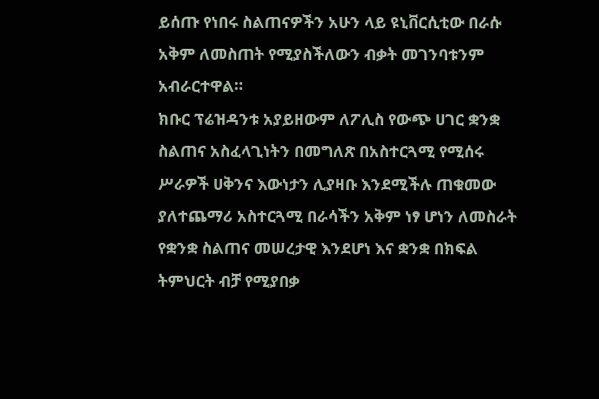ይሰጡ የነበሩ ስልጠናዎችን አሁን ላይ ዩኒቨርሲቲው በራሱ አቅም ለመስጠት የሚያስችለውን ብቃት መገንባቱንም አብራርተዋል።
ክቡር ፕሬዝዳንቱ አያይዘውም ለፖሊስ የውጭ ሀገር ቋንቋ ስልጠና አስፈላጊነትን በመግለጽ በአስተርጓሚ የሚሰሩ ሥራዎች ሀቅንና እውነታን ሊያዛቡ እንደሚችሉ ጠቁመው ያለተጨማሪ አስተርጓሚ በራሳችን አቅም ነፃ ሆነን ለመስራት የቋንቋ ስልጠና መሠረታዊ እንደሆነ እና ቋንቋ በክፍል ትምህርት ብቻ የሚያበቃ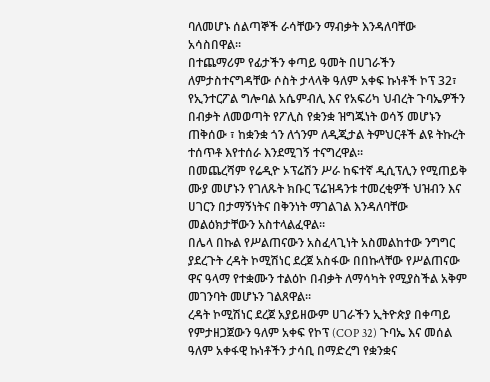ባለመሆኑ ሰልጣኞች ራሳቸውን ማብቃት እንዳለባቸው አሳስበዋል።
በተጨማሪም የፊታችን ቀጣይ ዓመት በሀገራችን ለምታስተናግዳቸው ሶስት ታላላቅ ዓለም አቀፍ ኩነቶች ኮፕ 32፣ የኢንተርፖል ግሎባል አሴምብሊ እና የአፍሪካ ህብረት ጉባኤዎችን በብቃት ለመወጣት የፖሊስ የቋንቋ ዝግጁነት ወሳኝ መሆኑን ጠቅሰው ፣ ከቋንቋ ጎን ለጎንም ለዲጂታል ትምህርቶች ልዩ ትኩረት ተሰጥቶ እየተሰራ እንደሚገኝ ተናግረዋል።
በመጨረሻም የሬዲዮ ኦፕሬሽን ሥራ ከፍተኛ ዲሲፕሊን የሚጠይቅ ሙያ መሆኑን የገለጹት ክቡር ፕሬዝዳንቱ ተመረቂዎች ህዝብን እና ሀገርን በታማኝነትና በቅንነት ማገልገል እንዳለባቸው መልዕክታቸውን አስተላልፈዋል።
በሌላ በኩል የሥልጠናውን አስፈላጊነት አስመልከተው ንግግር ያደረጉት ረዳት ኮሚሽነር ደረጀ አስፋው በበኩላቸው የሥልጠናው ዋና ዓላማ የተቋሙን ተልዕኮ በብቃት ለማሳካት የሚያስችል አቅም መገንባት መሆኑን ገልጸዋል።
ረዳት ኮሚሽነር ደረጀ አያይዘውም ሀገራችን ኢትዮጵያ በቀጣይ የምታዘጋጀውን ዓለም አቀፍ የኮፕ (COP 32) ጉባኤ እና መሰል ዓለም አቀፋዊ ኩነቶችን ታሳቢ በማድረግ የቋንቋና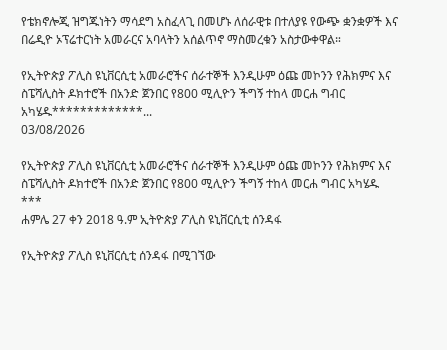የቴክኖሎጂ ዝግጁነትን ማሳደግ አስፈላጊ በመሆኑ ለሰራዊቱ በተለያዩ የውጭ ቋንቋዎች እና በሬዲዮ ኦፕሬተርነት አመራርና አባላትን አሰልጥኖ ማስመረቁን አስታውቀዋል።

የኢትዮጵያ ፖሊስ ዩኒቨርሲቲ አመራሮችና ሰራተኞች እንዲሁም ዕጩ መኮንን የሕክምና እና ስፔሻሊስት ዶክተሮች በአንድ ጀንበር የ800 ሚሊዮን ችግኝ ተከላ መርሐ ግብር አካሄዱ*************...
03/08/2026

የኢትዮጵያ ፖሊስ ዩኒቨርሲቲ አመራሮችና ሰራተኞች እንዲሁም ዕጩ መኮንን የሕክምና እና ስፔሻሊስት ዶክተሮች በአንድ ጀንበር የ800 ሚሊዮን ችግኝ ተከላ መርሐ ግብር አካሄዱ
***
ሐምሌ 27 ቀን 2018 ዓ.ም ኢትዮጵያ ፖሊስ ዩኒቨርሲቲ ሰንዳፋ

የኢትዮጵያ ፖሊስ ዩኒቨርሲቲ ሰንዳፋ በሚገኘው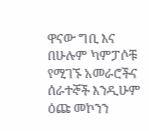ዋናው ግቢ እና በሁሉም ካምፓሶቹ የሚገኙ አመራሮችና ሰራተኞች እንዲሁም ዕጩ መኮንን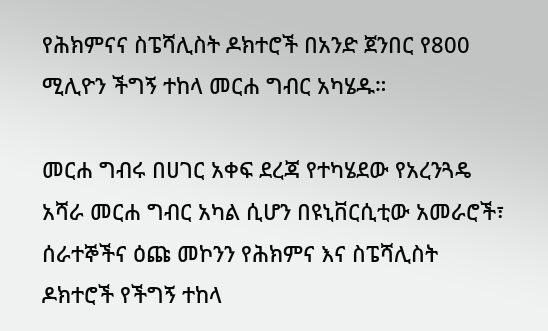የሕክምናና ስፔሻሊስት ዶክተሮች በአንድ ጀንበር የ800 ሚሊዮን ችግኝ ተከላ መርሐ ግብር አካሄዱ።

መርሐ ግብሩ በሀገር አቀፍ ደረጃ የተካሄደው የአረንጓዴ አሻራ መርሐ ግብር አካል ሲሆን በዩኒቨርሲቲው አመራሮች፣ ሰራተኞችና ዕጩ መኮንን የሕክምና እና ስፔሻሊስት ዶክተሮች የችግኝ ተከላ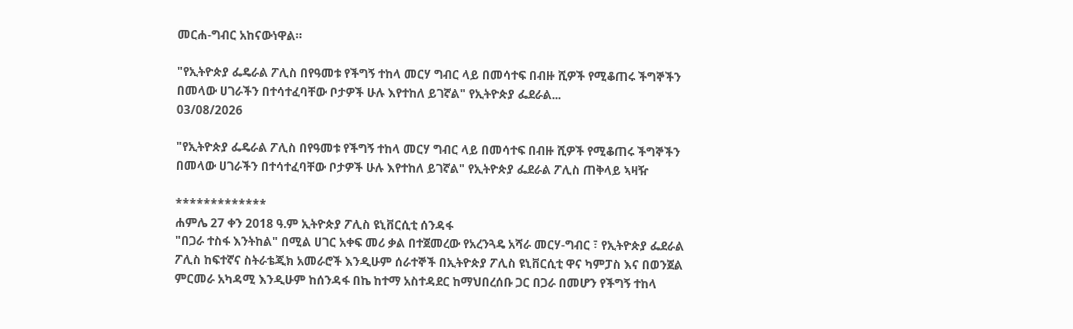መርሐ-ግብር አከናውነዋል።

"የኢትዮጵያ ፌዴራል ፖሊስ በየዓመቱ የችግኝ ተከላ መርሃ ግብር ላይ በመሳተፍ በብዙ ሺዎች የሚቆጠሩ ችግኞችን በመላው ሀገራችን በተሳተፈባቸው ቦታዎች ሁሉ እየተከለ ይገኛል" የኢትዮጵያ ፌደራል...
03/08/2026

"የኢትዮጵያ ፌዴራል ፖሊስ በየዓመቱ የችግኝ ተከላ መርሃ ግብር ላይ በመሳተፍ በብዙ ሺዎች የሚቆጠሩ ችግኞችን በመላው ሀገራችን በተሳተፈባቸው ቦታዎች ሁሉ እየተከለ ይገኛል" የኢትዮጵያ ፌደራል ፖሊስ ጠቅላይ ኣዛዥ

*************
ሐምሌ 27 ቀን 2018 ዓ.ም ኢትዮጵያ ፖሊስ ዩኒቨርሲቲ ሰንዳፋ
"በጋራ ተስፋ እንትከል" በሚል ሀገር አቀፍ መሪ ቃል በተጀመረው የአረንጓዴ አሻራ መርሃ-ግብር ፣ የኢትዮጵያ ፌደራል ፖሊስ ከፍተኛና ስትራቴጂክ አመራሮች እንዲሁም ሰራተኞች በኢትዮጵያ ፖሊስ ዩኒቨርሲቲ ዋና ካምፓስ እና በወንጀል ምርመራ አካዳሚ እንዲሁም ከሰንዳፋ በኬ ከተማ አስተዳደር ከማህበረሰቡ ጋር በጋራ በመሆን የችግኝ ተከላ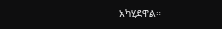አካሂደዋል።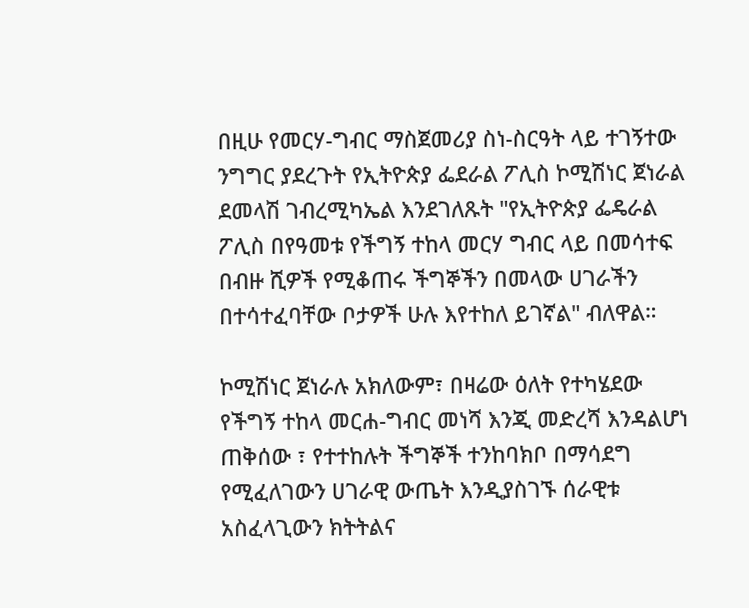በዚሁ የመርሃ-ግብር ማስጀመሪያ ስነ-ስርዓት ላይ ተገኝተው ንግግር ያደረጉት የኢትዮጵያ ፌደራል ፖሊስ ኮሚሽነር ጀነራል ደመላሽ ገብረሚካኤል እንደገለጹት "የኢትዮጵያ ፌዴራል ፖሊስ በየዓመቱ የችግኝ ተከላ መርሃ ግብር ላይ በመሳተፍ በብዙ ሺዎች የሚቆጠሩ ችግኞችን በመላው ሀገራችን በተሳተፈባቸው ቦታዎች ሁሉ እየተከለ ይገኛል" ብለዋል።

ኮሚሽነር ጀነራሉ አክለውም፣ በዛሬው ዕለት የተካሄደው የችግኝ ተከላ መርሐ-ግብር መነሻ እንጂ መድረሻ እንዳልሆነ ጠቅሰው ፣ የተተከሉት ችግኞች ተንከባክቦ በማሳደግ የሚፈለገውን ሀገራዊ ውጤት እንዲያስገኙ ሰራዊቱ አስፈላጊውን ክትትልና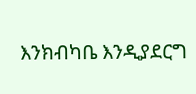እንክብካቤ እንዲያደርግ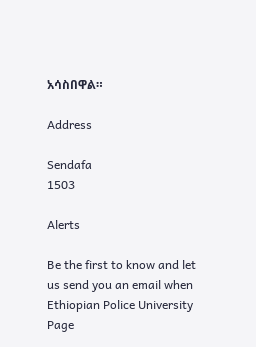አሳስበዋል።

Address

Sendafa
1503

Alerts

Be the first to know and let us send you an email when Ethiopian Police University Page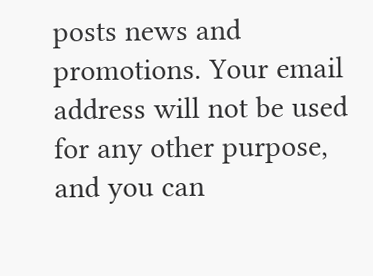posts news and promotions. Your email address will not be used for any other purpose, and you can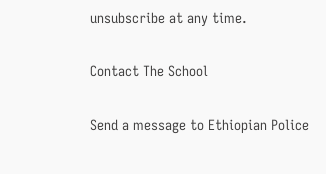unsubscribe at any time.

Contact The School

Send a message to Ethiopian Police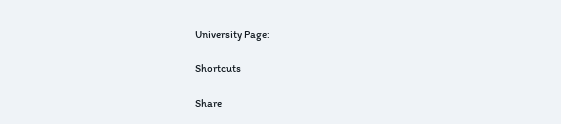University Page:

Shortcuts

Share